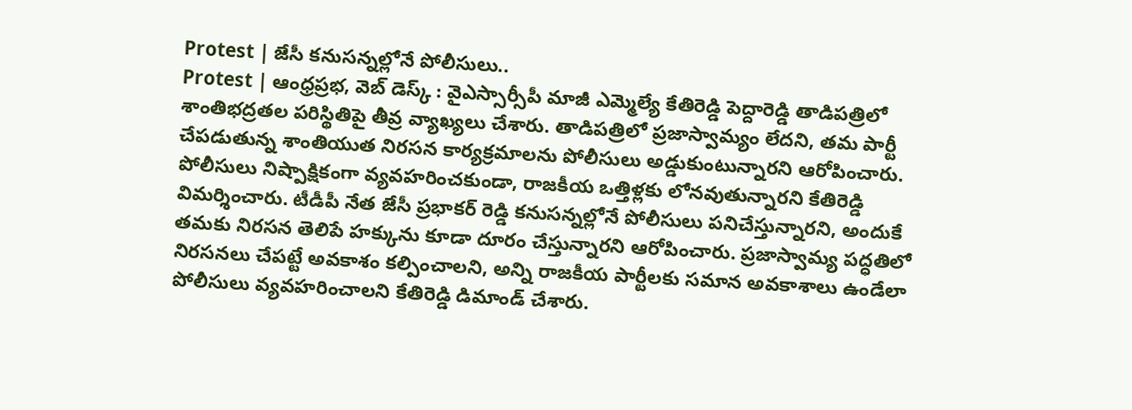Protest | జేసీ కనుసన్నల్లోనే పోలీసులు..
Protest | ఆంధ్రప్రభ, వెబ్ డెస్క్ : వైఎస్సార్సీపీ మాజీ ఎమ్మెల్యే కేతిరెడ్డి పెద్దారెడ్డి తాడిపత్రిలో శాంతిభద్రతల పరిస్థితిపై తీవ్ర వ్యాఖ్యలు చేశారు. తాడిపత్రిలో ప్రజాస్వామ్యం లేదని, తమ పార్టీ చేపడుతున్న శాంతియుత నిరసన కార్యక్రమాలను పోలీసులు అడ్డుకుంటున్నారని ఆరోపించారు.
పోలీసులు నిష్పాక్షికంగా వ్యవహరించకుండా, రాజకీయ ఒత్తిళ్లకు లోనవుతున్నారని కేతిరెడ్డి విమర్శించారు. టీడీపీ నేత జేసీ ప్రభాకర్ రెడ్డి కనుసన్నల్లోనే పోలీసులు పనిచేస్తున్నారని, అందుకే తమకు నిరసన తెలిపే హక్కును కూడా దూరం చేస్తున్నారని ఆరోపించారు. ప్రజాస్వామ్య పద్ధతిలో నిరసనలు చేపట్టే అవకాశం కల్పించాలని, అన్ని రాజకీయ పార్టీలకు సమాన అవకాశాలు ఉండేలా పోలీసులు వ్యవహరించాలని కేతిరెడ్డి డిమాండ్ చేశారు.